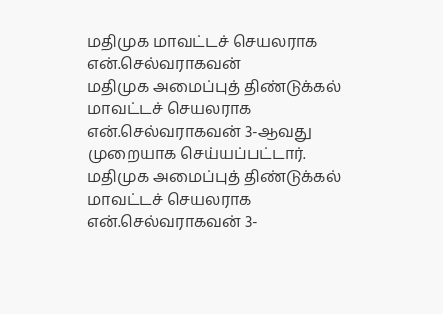மதிமுக மாவட்டச் செயலராக என்.செல்வராகவன்
மதிமுக அமைப்புத் திண்டுக்கல் மாவட்டச் செயலராக என்.செல்வராகவன் 3-ஆவது முறையாக செய்யப்பட்டார்.
மதிமுக அமைப்புத் திண்டுக்கல் மாவட்டச் செயலராக என்.செல்வராகவன் 3-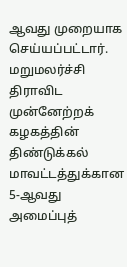ஆவது முறையாக செய்யப்பட்டார்.
மறுமலர்ச்சி திராவிட முன்னேற்றக் கழகத்தின் திண்டுக்கல் மாவட்டத்துக்கான 5-ஆவது அமைப்புத்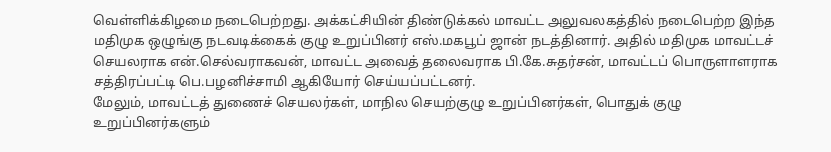வெள்ளிக்கிழமை நடைபெற்றது. அக்கட்சியின் திண்டுக்கல் மாவட்ட அலுவலகத்தில் நடைபெற்ற இந்த மதிமுக ஒழுங்கு நடவடிக்கைக் குழு உறுப்பினர் எஸ்.மகபூப் ஜான் நடத்தினார். அதில் மதிமுக மாவட்டச் செயலராக என்.செல்வராகவன், மாவட்ட அவைத் தலைவராக பி.கே.சுதர்சன், மாவட்டப் பொருளாளராக சத்திரப்பட்டி பெ.பழனிச்சாமி ஆகியோர் செய்யப்பட்டனர்.
மேலும், மாவட்டத் துணைச் செயலர்கள், மாநில செயற்குழு உறுப்பினர்கள், பொதுக் குழு உறுப்பினர்களும்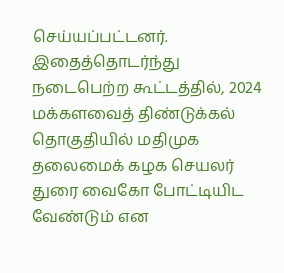செய்யப்பட்டனர். இதைத்தொடர்ந்து நடைபெற்ற கூட்டத்தில், 2024 மக்களவைத் திண்டுக்கல் தொகுதியில் மதிமுக தலைமைக் கழக செயலர் துரை வைகோ போட்டியிட வேண்டும் என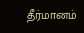தீர்மானம்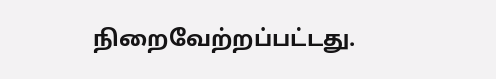நிறைவேற்றப்பட்டது.